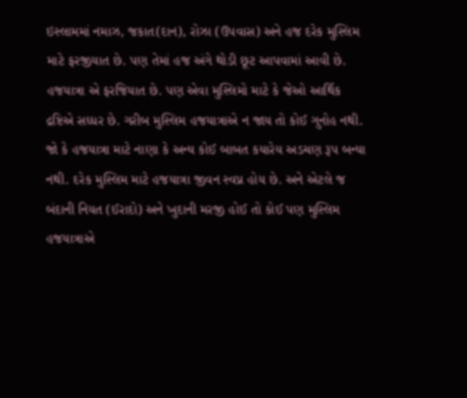ઇસ્લામમાં નમાઝ, જકાત(દાન), રોઝા (ઉપવાસ) અને હજ દરેક મુસ્લિમ માટે ફરજીયાત છે. પણ તેમાં હજ અંગે થોડી છૂટ આપવામાં આવી છે. હજયાત્રા એ ફરજિયાત છે. પણ એવા મુસ્લિમો માટે કે જેઓ આર્થિક દ્રષ્ટિએ સધ્ધર છે. ગરીબ મુસ્લિમ હજયાત્રાએ ન જાય તો કોઈ ગુનોહ નથી. જો કે હજયાત્રા માટે નાણા કે અન્ય કોઈ બાબત કયારેય અડચણ રૂપ બન્યા નથી. દરેક મુસ્લિમ માટે હજયાત્રા જીવન સ્વપ્ન હોય છે. અને એટલે જ બંદાની નિયત (ઈરાદો) અને ખુદાની મરજી હોઈ તો કોઈ પણ મુસ્લિમ હજયાત્રાએ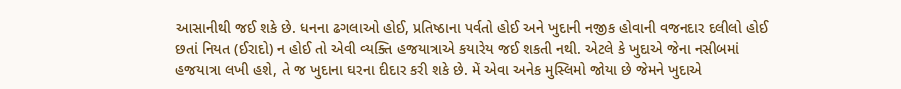આસાનીથી જઈ શકે છે. ધનના ઢગલાઓ હોઈ, પ્રતિષ્ઠાના પર્વતો હોઈ અને ખુદાની નજીક હોવાની વજનદાર દલીલો હોઈ છતાં નિયત (ઈરાદો) ન હોઈ તો એવી વ્યક્તિ હજયાત્રાએ કયારેય જઈ શકતી નથી. એટલે કે ખુદાએ જેના નસીબમાં હજયાત્રા લખી હશે, તે જ ખુદાના ઘરના દીદાર કરી શકે છે. મેં એવા અનેક મુસ્લિમો જોયા છે જેમને ખુદાએ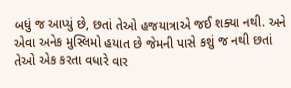બધું જ આપ્યું છે, છતાં તેઓ હજયાત્રાએ જઈ શક્યા નથી. અને એવા અનેક મુસ્લિમો હયાત છે જેમની પાસે કશું જ નથી છતાં તેઓ એક કરતા વધારે વાર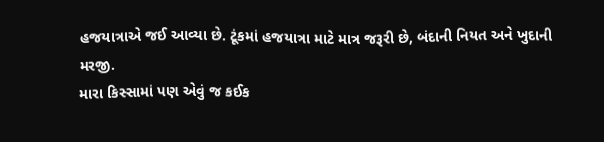હજયાત્રાએ જઈ આવ્યા છે. ટૂંકમાં હજયાત્રા માટે માત્ર જરૂરી છે, બંદાની નિયત અને ખુદાની મરજી.
મારા કિસ્સામાં પણ એવું જ કઈક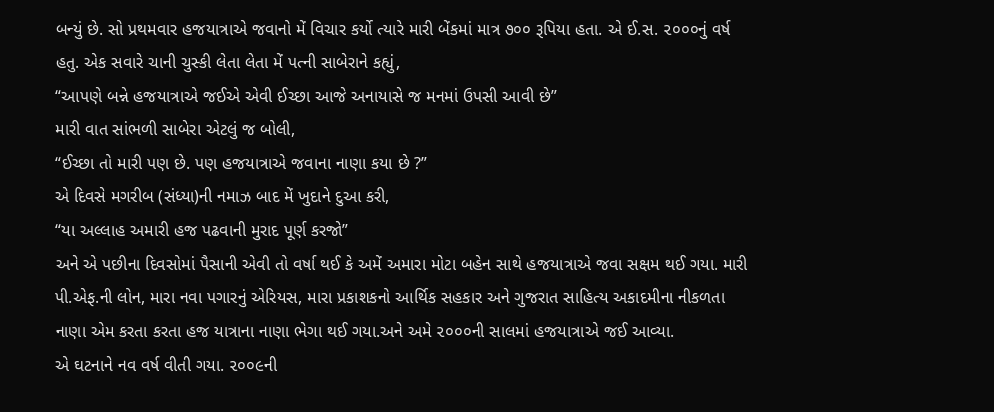બન્યું છે. સો પ્રથમવાર હજયાત્રાએ જવાનો મેં વિચાર કર્યો ત્યારે મારી બેંકમાં માત્ર ૭૦૦ રૂપિયા હતા. એ ઈ.સ. ૨૦૦૦નું વર્ષ હતુ. એક સવારે ચાની ચુસ્કી લેતા લેતા મેં પત્ની સાબેરાને કહ્યું,
“આપણે બન્ને હજયાત્રાએ જઈએ એવી ઈચ્છા આજે અનાયાસે જ મનમાં ઉપસી આવી છે”
મારી વાત સાંભળી સાબેરા એટલું જ બોલી,
“ઈચ્છા તો મારી પણ છે. પણ હજયાત્રાએ જવાના નાણા કયા છે ?”
એ દિવસે મગરીબ (સંધ્યા)ની નમાઝ બાદ મેં ખુદાને દુઆ કરી,
“યા અલ્લાહ અમારી હજ પઢવાની મુરાદ પૂર્ણ કરજો”
અને એ પછીના દિવસોમાં પૈસાની એવી તો વર્ષા થઈ કે અમેં અમારા મોટા બહેન સાથે હજયાત્રાએ જવા સક્ષમ થઈ ગયા. મારી પી.એફ.ની લોન, મારા નવા પગારનું એરિયસ, મારા પ્રકાશકનો આર્થિક સહકાર અને ગુજરાત સાહિત્ય અકાદમીના નીકળતા નાણા એમ કરતા કરતા હજ યાત્રાના નાણા ભેગા થઈ ગયા.અને અમે ૨૦૦૦ની સાલમાં હજયાત્રાએ જઈ આવ્યા.
એ ઘટનાને નવ વર્ષ વીતી ગયા. ૨૦૦૯ની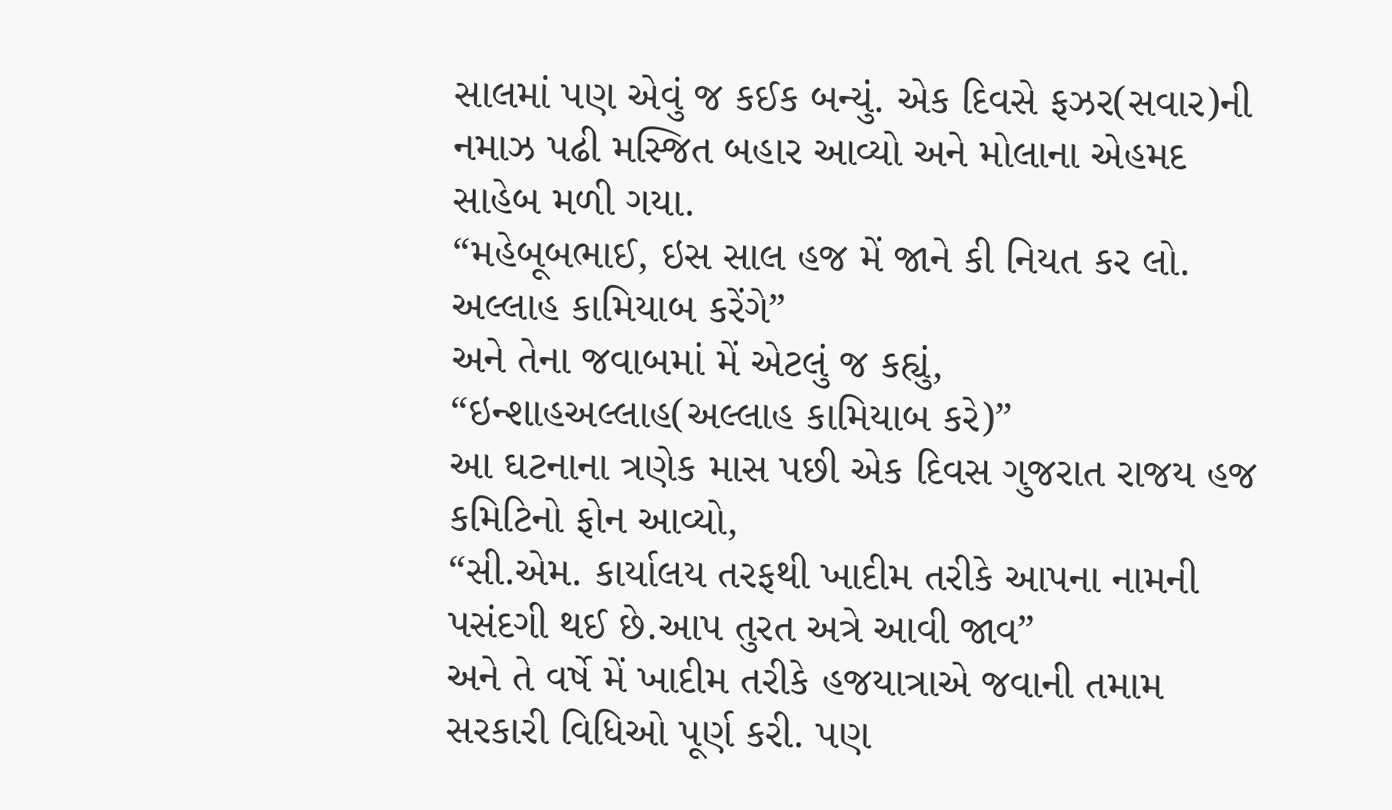સાલમાં પણ એવું જ કઈક બન્યું. એક દિવસે ફઝર(સવાર)ની નમાઝ પઢી મસ્જિત બહાર આવ્યો અને મોલાના એહમદ સાહેબ મળી ગયા.
“મહેબૂબભાઈ, ઇસ સાલ હજ મેં જાને કી નિયત કર લો. અલ્લાહ કામિયાબ કરેંગે”
અને તેના જવાબમાં મેં એટલું જ કહ્યું,
“ઇન્શાહઅલ્લાહ(અલ્લાહ કામિયાબ કરે)”
આ ઘટનાના ત્રણેક માસ પછી એક દિવસ ગુજરાત રાજય હજ કમિટિનો ફોન આવ્યો,
“સી.એમ. કાર્યાલય તરફથી ખાદીમ તરીકે આપના નામની પસંદગી થઈ છે.આપ તુરત અત્રે આવી જાવ”
અને તે વર્ષે મેં ખાદીમ તરીકે હજયાત્રાએ જવાની તમામ સરકારી વિધિઓ પૂર્ણ કરી. પણ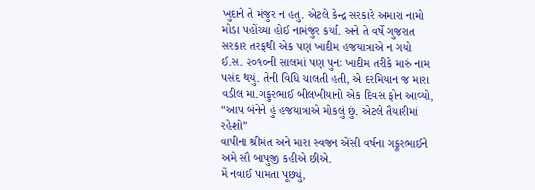ખુદાને તે મંજુર ન હતુ. એટલે કેન્દ્ર સરકારે અમારા નામો મોડા પહોંચ્યા હોઈ નામંજુર કર્યા. અને તે વર્ષે ગુજરાત સરકાર તરફથી એક પણ ખાદીમ હજયાત્રાએ ન ગયો
ઈ.સ. ૨૦૧૦ની સાલમાં પણ પુનઃ ખાદીમ તરીકે મારું નામ પસંદ થયું. તેની વિધિ ચાલતી હતી, એ દરમિયાન જ મારા વડીલ મા.ગફુરભાઈ બીલખીયાનો એક દિવસ ફોન આવ્યો,
“આપ બંનેને હું હજયાત્રાએ મોકલું છું. એટલે તૈયારીમાં રહેશો”
વાપીના શ્રીમંત અને મારા સ્વજન એંસી વર્ષના ગફૂરભાઈને અમે સૌ બાપુજી કહીએ છીએ.
મેં નવાઈ પામતા પૂછ્યું,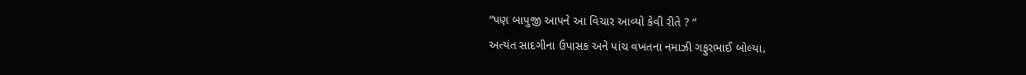“પણ બાપુજી આપને આ વિચાર આવ્યો કેવી રીતે ? “
અત્યંત સાદગીના ઉપાસક અને પાંચ વખતના નમાઝી ગફુરભાઈ બોલ્યા,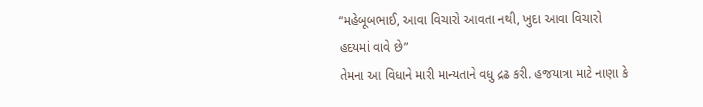“મહેબૂબભાઈ, આવા વિચારો આવતા નથી, ખુદા આવા વિચારો હદયમાં વાવે છે”
તેમના આ વિધાને મારી માન્યતાને વધુ દ્રઢ કરી. હજયાત્રા માટે નાણા કે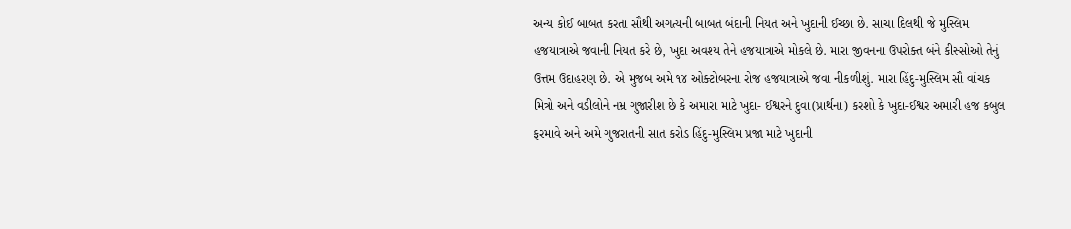અન્ય કોઈ બાબત કરતા સૌથી અગત્યની બાબત બંદાની નિયત અને ખુદાની ઈચ્છા છે. સાચા દિલથી જે મુસ્લિમ હજયાત્રાએ જવાની નિયત કરે છે, ખુદા અવશ્ય તેને હજયાત્રાએ મોકલે છે. મારા જીવનના ઉપરોક્ત બંને કીસ્સોઓ તેનું ઉત્તમ ઉદાહરણ છે. એ મુજબ અમે ૧૪ ઓક્ટોબરના રોજ હજયાત્રાએ જવા નીકળીશું. મારા હિંદુ-મુસ્લિમ સૌ વાંચક મિત્રો અને વડીલોને નમ્ર ગુજારીશ છે કે અમારા માટે ખુદા- ઈશ્વરને દુવા(પ્રાર્થના) કરશો કે ખુદા-ઈશ્વર અમારી હજ કબુલ ફરમાવે અને અમે ગુજરાતની સાત કરોડ હિંદુ-મુસ્લિમ પ્રજા માટે ખુદાની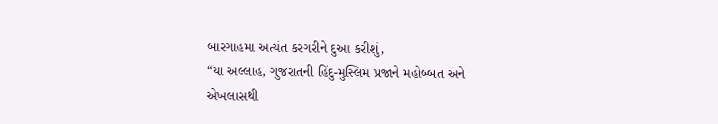બારગાહમા અત્યંત કરગરીને દુઆ કરીશું,
“યા અલ્લાહ, ગુજરાતની હિંદુ-મુસ્લિમ પ્રજાને મહોબ્બત અને એખલાસથી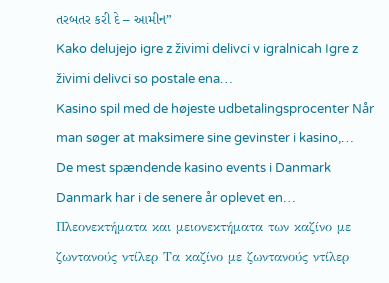તરબતર કરી દે – આમીન”
Kako delujejo igre z živimi delivci v igralnicah Igre z živimi delivci so postale ena…
Kasino spil med de højeste udbetalingsprocenter Når man søger at maksimere sine gevinster i kasino,…
De mest spændende kasino events i Danmark Danmark har i de senere år oplevet en…
Πλεονεκτήματα και μειονεκτήματα των καζίνο με ζωντανούς ντίλερ Τα καζίνο με ζωντανούς ντίλερ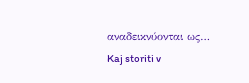αναδεικνύονται ως…
Kaj storiti v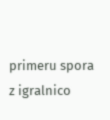primeru spora z igralnico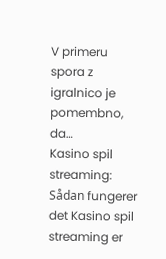V primeru spora z igralnico je pomembno, da…
Kasino spil streaming: Sådan fungerer det Kasino spil streaming er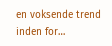en voksende trend inden for…